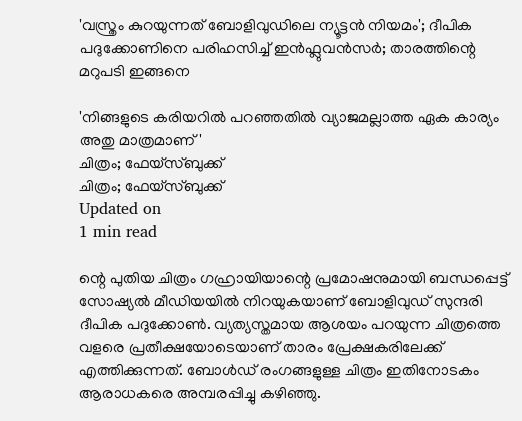'വസ്ത്രം കുറയുന്നത് ബോളിവുഡിലെ ന്യൂട്ടൻ നിയമം'; ദീപിക പദുക്കോണിനെ പരിഹസിച്ച് ഇൻഫ്ലുവൻസർ; താരത്തിന്റെ മറുപടി ഇങ്ങനെ

'നിങ്ങളുടെ കരിയറിൽ പറഞ്ഞതിൽ വ്യാജമല്ലാത്ത ഏക കാര്യം അതു മാത്രമാണ്'
ചിത്രം; ഫേയ്സ്ബുക്ക്
ചിത്രം; ഫേയ്സ്ബുക്ക്
Updated on
1 min read

ന്റെ പുതിയ ചിത്രം ഗഹ്രായിയാന്റെ പ്രമോഷനുമായി ബന്ധപ്പെട്ട് സോഷ്യൽ മീഡിയയിൽ നിറയുകയാണ് ബോളിവുഡ് സുന്ദരി ദീപിക പദുക്കോൺ. വ്യത്യസ്തമായ ആശയം പറയുന്ന ചിത്രത്തെ വളരെ പ്രതീക്ഷയോടെയാണ് താരം പ്രേക്ഷകരിലേക്ക് എത്തിക്കുന്നത്. ബോൾഡ് രംഗങ്ങളുള്ള ചിത്രം ഇതിനോടകം ആരാധകരെ അമ്പരപ്പിച്ചു കഴിഞ്ഞു.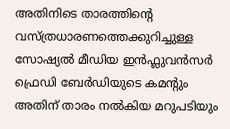അതിനിടെ താരത്തിന്റെ വസ്ത്രധാരണത്തെക്കുറിച്ചുള്ള സോഷ്യൽ മീഡിയ ഇൻഫ്ലുവൻസർ ഫ്രെഡി ബേർഡിയുടെ കമന്റും അതിന് താരം നൽകിയ മറുപടിയും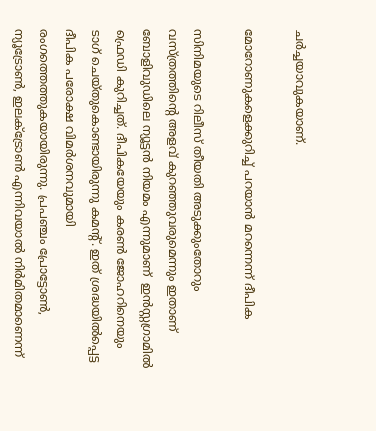ചർച്ചയാവുകയാണ്.

മോറോണുകളെക്കുറിച്ച് പറയാൻ മറന്നെന്ന് ദീപിക

സിനിമയുടെ റിലീസ് തീയതി അടുക്കുംതോറും വസ്ത്രത്തിന്റെ അളവ് കുറഞ്ഞുവരുമെന്നും ഇതാണ് ബോളിവുഡിലെ ന്യൂട്ടൻ നിയമം എന്നുമാണ്  ഇൻസ്റ്റഗ്രാമിൽ ഫ്രെഡി കുറിച്ചത്. ദീപികയേയും കരൺ ജോഹറിനെയും ടാഗ് ചെയ്തുകൊണ്ടായിരുന്നു കമന്റ്. ഇത് ശ്രദ്ധയിൽപ്പെട്ട ദീപിക പരോക്ഷ വിമർശനവുമായി രംഗത്തെത്തുകയായിരുന്നു. പ്രപഞ്ചം പ്രോട്ടോണ്‍, ന്യൂട്രോൺ, ഇലക്ട്രോൺ എന്നിവയാൽ നിർമിതമാണെന്ന്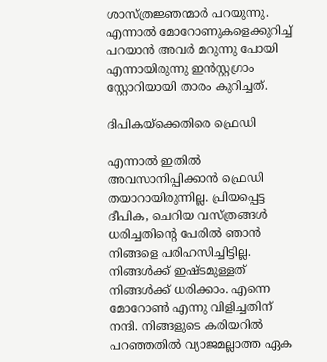ശാസ്ത്രജ്ഞന്മാർ പറയുന്നു. എന്നാൽ മോറോണുകളെക്കുറിച്ച് പറയാൻ അവർ മറുന്നു പോയി എന്നായിരുന്നു ഇൻസ്റ്റഗ്രാം സ്റ്റോറിയായി താരം കുറിച്ചത്.

ദിപികയ്ക്കെതിരെ ഫ്രെഡി

എന്നാൽ ഇതിൽ അവസാനിപ്പിക്കാൻ ഫ്രെഡി തയാറായിരുന്നില്ല. പ്രിയപ്പെട്ട ദീപിക, ചെറിയ വസ്ത്രങ്ങൾ ധരിച്ചതിന്റെ പേരിൽ ഞാന്‍ നിങ്ങളെ പരിഹസിച്ചിട്ടില്ല. നിങ്ങൾക്ക് ഇഷ്ടമുള്ളത് നിങ്ങൾക്ക് ധരിക്കാം. എന്നെ മോറോൺ എന്നു വിളിച്ചതിന് നന്ദി. നിങ്ങളുടെ കരിയറിൽ പറഞ്ഞതിൽ വ്യാജമല്ലാത്ത ഏക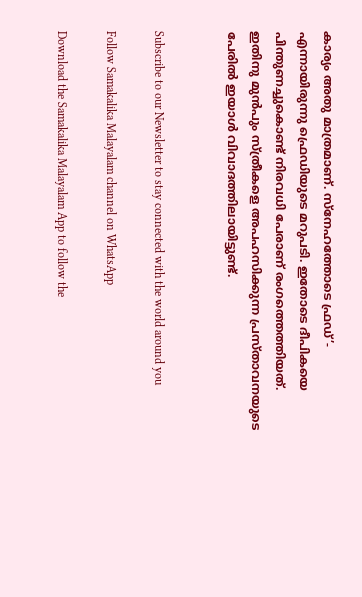കാര്യം അതു മാത്രമാണ്. സ്നേഹത്തോടെ ഫ്രഡ്’- എന്നായിരുന്നു ഫ്രെഡിയുടെ മറുപടി. ഇതോടെ ദീപികയെ പിന്തുണച്ചുകൊണ്ട് നിരവധി പേരാണ് രംഗത്തെത്തിയത്. ഇതിനു മുൻപും സ്ത്രീകളെ അപഹസിക്കുന്ന പ്രസ്താവനയുടെ പേരിൽ ഇയാൾ വിവാദത്തിലായിട്ടുണ്ട്.


Subscribe to our Newsletter to stay connected with the world around you

Follow Samakalika Malayalam channel on WhatsApp

Download the Samakalika Malayalam App to follow the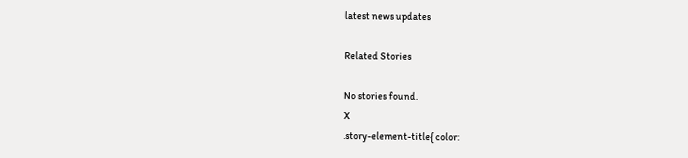latest news updates

Related Stories

No stories found.
X
.story-element-title{ color: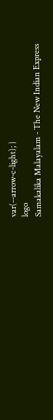var(--arrow-c-light); }
logo
Samakalika Malayalam - The New Indian Express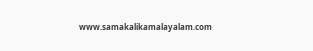www.samakalikamalayalam.com